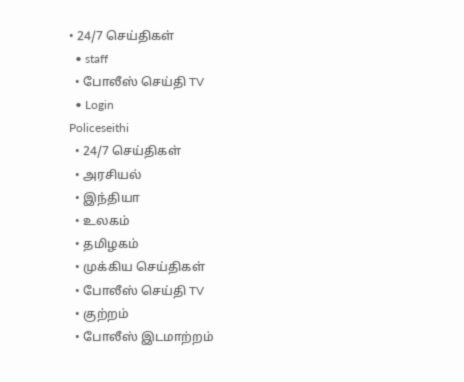• 24/7 செய்திகள்
  • staff
  • போலீஸ் செய்தி TV
  • Login
Policeseithi
  • 24/7 செய்திகள்
  • அரசியல்
  • இந்தியா
  • உலகம்
  • தமிழகம்
  • முக்கிய செய்திகள்
  • போலீஸ் செய்தி TV
  • குற்றம்
  • போலீஸ் இடமாற்றம்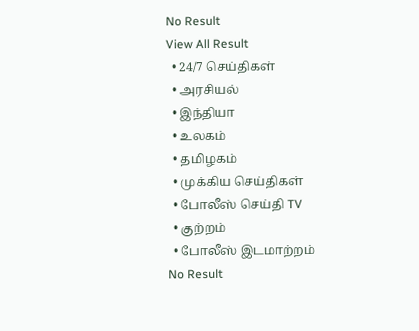No Result
View All Result
  • 24/7 செய்திகள்
  • அரசியல்
  • இந்தியா
  • உலகம்
  • தமிழகம்
  • முக்கிய செய்திகள்
  • போலீஸ் செய்தி TV
  • குற்றம்
  • போலீஸ் இடமாற்றம்
No Result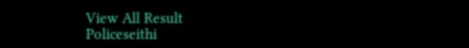View All Result
Policeseithi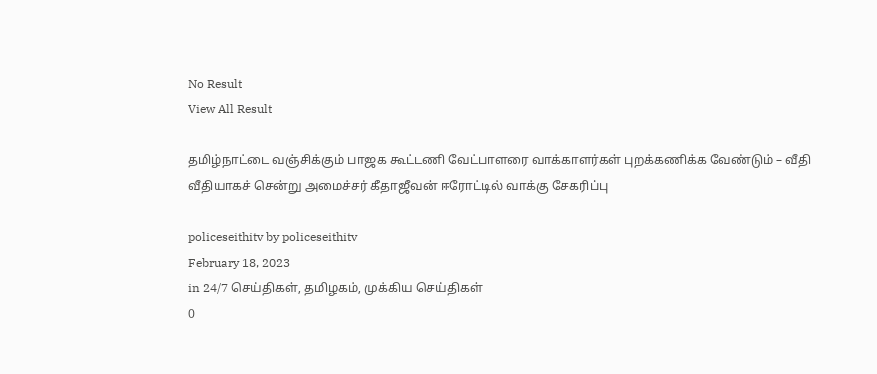No Result
View All Result

தமிழ்நாட்டை வஞ்சிக்கும் பாஜக கூட்டணி வேட்பாளரை வாக்காளர்கள் புறக்கணிக்க வேண்டும் – வீதி வீதியாகச் சென்று அமைச்சர் கீதாஜீவன் ஈரோட்டில் வாக்கு சேகரிப்பு

policeseithitv by policeseithitv
February 18, 2023
in 24/7 செய்திகள், தமிழகம், முக்கிய செய்திகள்
0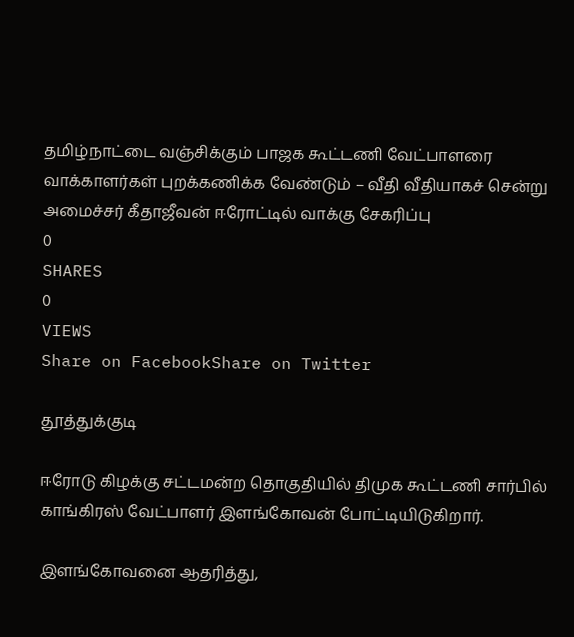தமிழ்நாட்டை வஞ்சிக்கும் பாஜக கூட்டணி வேட்பாளரை வாக்காளர்கள் புறக்கணிக்க வேண்டும் – வீதி வீதியாகச் சென்று அமைச்சர் கீதாஜீவன் ஈரோட்டில் வாக்கு சேகரிப்பு
0
SHARES
0
VIEWS
Share on FacebookShare on Twitter

தூத்துக்குடி

ஈரோடு கிழக்கு சட்டமன்ற தொகுதியில் திமுக கூட்டணி சார்பில் காங்கிரஸ் வேட்பாளர் இளங்கோவன் போட்டியிடுகிறார்.

இளங்கோவனை ஆதரித்து,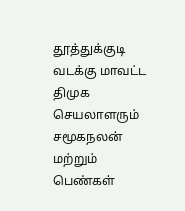தூத்துக்குடி வடக்கு மாவட்ட திமுக செயலாளரும் சமூகநலன் மற்றும் பெண்கள்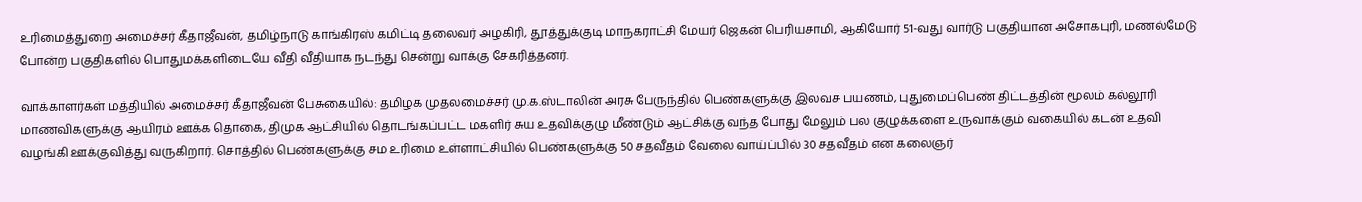உரிமைத்துறை அமைச்சர் கீதாஜீவன், தமிழ்நாடு காங்கிரஸ் கமிட்டி தலைவர் அழகிரி, தூத்துக்குடி மாநகராட்சி மேயர் ஜெகன் பெரியசாமி, ஆகியோர் 51-வது வார்டு பகுதியான அசோகபுரி, மணல்மேடு போன்ற பகுதிகளில் பொதுமக்களிடையே வீதி வீதியாக நடந்து சென்று வாக்கு சேகரித்தனர்.

வாக்காளர்கள் மத்தியில் அமைச்சர் கீதாஜீவன் பேசுகையில்: தமிழக முதலமைச்சர் மு.க.ஸ்டாலின் அரசு பேருந்தில் பெண்களுக்கு இலவச பயணம், புதுமைப்பெண் திட்டத்தின் மூலம் கல்லூரி மாணவிகளுக்கு ஆயிரம் ஊக்க தொகை, திமுக ஆட்சியில் தொடங்கப்பட்ட மகளிர் சுய உதவிக்குழு மீண்டும் ஆட்சிக்கு வந்த போது மேலும் பல குழுக்களை உருவாக்கும் வகையில் கடன் உதவி வழங்கி ஊக்குவித்து வருகிறார். சொத்தில் பெண்களுக்கு சம உரிமை உள்ளாட்சியில் பெண்களுக்கு 50 சதவீதம் வேலை வாய்ப்பில் 30 சதவீதம் என கலைஞர்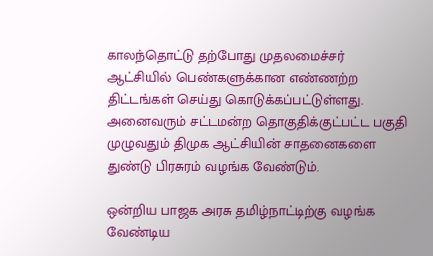காலந்தொட்டு தற்போது முதலமைச்சர் ஆட்சியில் பெண்களுக்கான எண்ணற்ற திட்டங்கள் செய்து கொடுக்கப்பட்டுள்ளது. அனைவரும் சட்டமன்ற தொகுதிக்குட்பட்ட பகுதி முழுவதும் திமுக ஆட்சியின் சாதனைகளை துண்டு பிரசுரம் வழங்க வேண்டும்.

ஒன்றிய பாஜக அரசு தமிழ்நாட்டிற்கு வழங்க வேண்டிய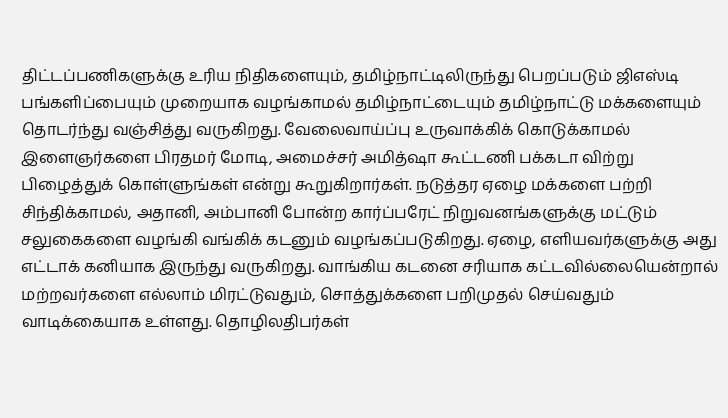திட்டப்பணிகளுக்கு உரிய நிதிகளையும், தமிழ்நாட்டிலிருந்து பெறப்படும் ஜிஎஸ்டி பங்களிப்பையும் முறையாக வழங்காமல் தமிழ்நாட்டையும் தமிழ்நாட்டு மக்களையும் தொடர்ந்து வஞ்சித்து வருகிறது. வேலைவாய்ப்பு உருவாக்கிக் கொடுக்காமல் இளைஞர்களை பிரதமர் மோடி, அமைச்சர் அமித்ஷா கூட்டணி பக்கடா விற்று பிழைத்துக் கொள்ளுங்கள் என்று கூறுகிறார்கள். நடுத்தர ஏழை மக்களை பற்றி சிந்திக்காமல், அதானி, அம்பானி போன்ற கார்ப்பரேட் நிறுவனங்களுக்கு மட்டும் சலுகைகளை வழங்கி வங்கிக் கடனும் வழங்கப்படுகிறது. ஏழை, எளியவர்களுக்கு அது எட்டாக் கனியாக இருந்து வருகிறது. வாங்கிய கடனை சரியாக கட்டவில்லையென்றால் மற்றவர்களை எல்லாம் மிரட்டுவதும், சொத்துக்களை பறிமுதல் செய்வதும் வாடிக்கையாக உள்ளது. தொழிலதிபர்கள்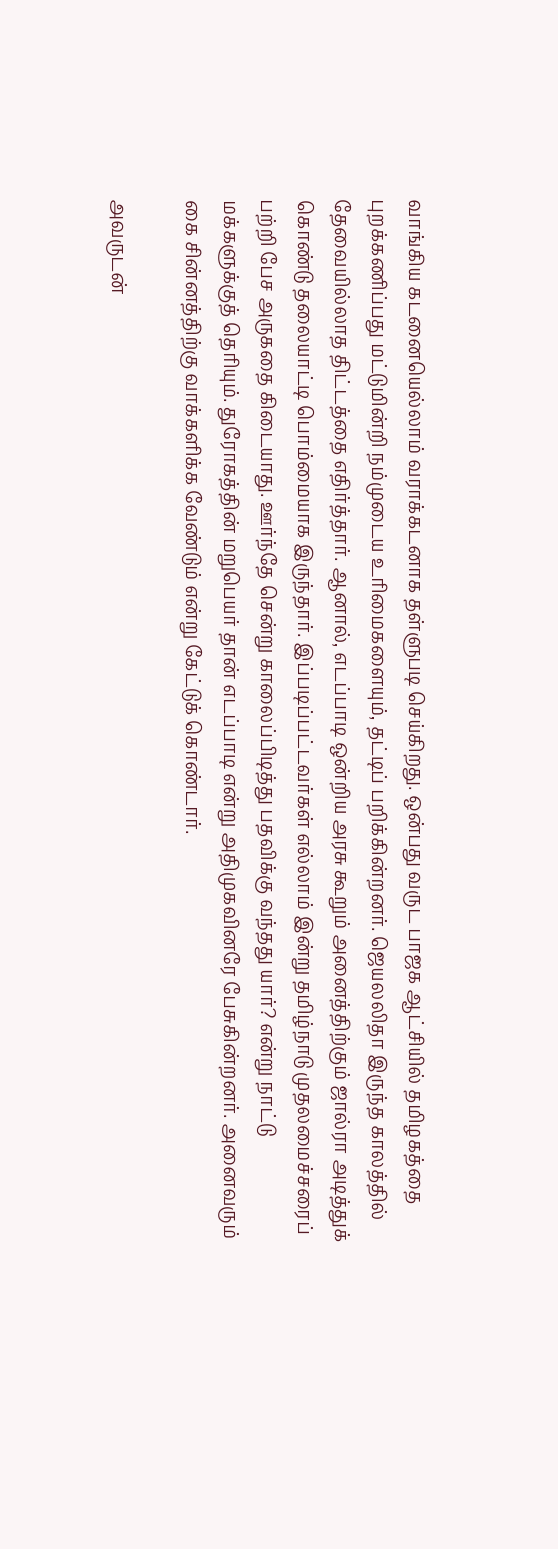வாங்கிய கடனையெல்லாம் வராக்கடனாக தள்ளுபடி செய்கிறது. ஒன்பது வருட பாஜக ஆட்சியில் தமிழகத்தை புறக்கணிப்பது மட்டுமின்றி நம்முடைய உரிமைகளையும், தட்டிப் பறிக்கின்றனர். ஜெயலலிதா இருந்த காலத்தில் தேவையில்லாத திட்டத்தை எதிர்த்தார். ஆனால், எடப்பாடி ஒன்றிய அரசு கூறும் அனைத்திற்கும் ஜால்ரா அடித்துக் கொண்டு தலையாட்டி பொம்மையாக இருந்தார். இப்படிப்பட்டவர்கள் எல்லாம் இன்று தமிழ்நாடு முதலமைச்சரைப் பற்றி பேச அருகதை கிடையாது. ஊர்ந்தே சென்று காலைப்பிடித்து பதவிக்கு வந்தது யார்? என்று நாட்டு மக்களுக்குத் தெரியும். துரோகத்தின் மறுபெயர் தான் எடப்பாடி என்று அதிமுகவினரே பேசுகின்றனர். அனைவரும் கை சின்னத்திற்கு வாக்களிக்க வேண்டும் என்று கேட்டுக் கொண்டார்.

அவருடன்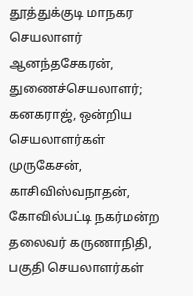தூத்துக்குடி மாநகர செயலாளர் ஆனந்தசேகரன், துணைச்செயலாளர்; கனகராஜ், ஒன்றிய செயலாளர்கள் முருகேசன், காசிவிஸ்வநாதன், கோவில்பட்டி நகர்மன்ற தலைவர் கருணாநிதி, பகுதி செயலாளர்கள்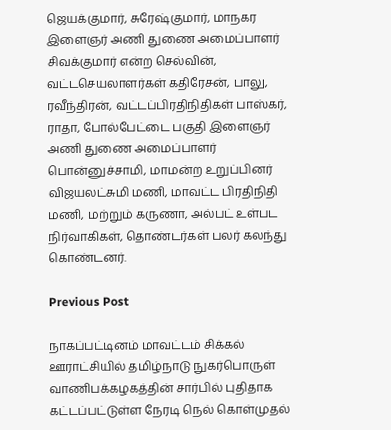ஜெயக்குமார், சுரேஷ்குமார், மாநகர இளைஞர் அணி துணை அமைப்பாளர் சிவக்குமார் என்ற செல்வின், வட்டசெயலாளர்கள் கதிரேசன், பாலு, ரவீந்திரன், வட்டப்பிரதிநிதிகள் பாஸ்கர், ராதா, போல்பேட்டை பகுதி இளைஞர் அணி துணை அமைப்பாளர் பொன்னுச்சாமி, மாமன்ற உறுப்பினர் விஜயலட்சுமி மணி, மாவட்ட பிரதிநிதி மணி, மற்றும் கருணா, அல்பட் உள்பட நிர்வாகிகள், தொண்டர்கள் பலர் கலந்து கொண்டனர்.

Previous Post

நாகப்பட்டினம் மாவட்டம் சிக்கல் ஊராட்சியில் தமிழ்நாடு நுகர்பொருள் வாணிபக்கழகத்தின் சார்பில் புதிதாக கட்டப்பட்டுள்ள நேரடி நெல் கொள்முதல்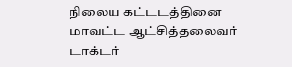நிலைய கட்டடத்தினை மாவட்ட ஆட்சித்தலைவர் டாக்டர்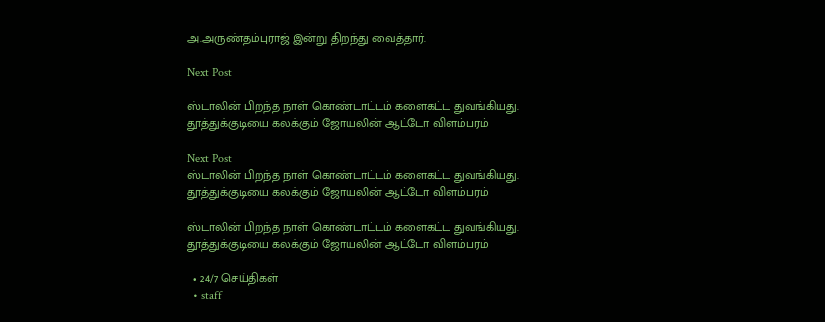அ.அருண்தம்புராஜ் இன்று திறந்து வைத்தார்.

Next Post

ஸ்டாலின் பிறந்த நாள் கொண்டாட்டம் களைகட்ட துவங்கியது.  தூத்துக்குடியை கலக்கும் ஜோயலின் ஆட்டோ விளம்பரம்

Next Post
ஸ்டாலின் பிறந்த நாள் கொண்டாட்டம் களைகட்ட துவங்கியது.   தூத்துக்குடியை கலக்கும் ஜோயலின் ஆட்டோ விளம்பரம்

ஸ்டாலின் பிறந்த நாள் கொண்டாட்டம் களைகட்ட துவங்கியது.  தூத்துக்குடியை கலக்கும் ஜோயலின் ஆட்டோ விளம்பரம்

  • 24/7 செய்திகள்
  • staff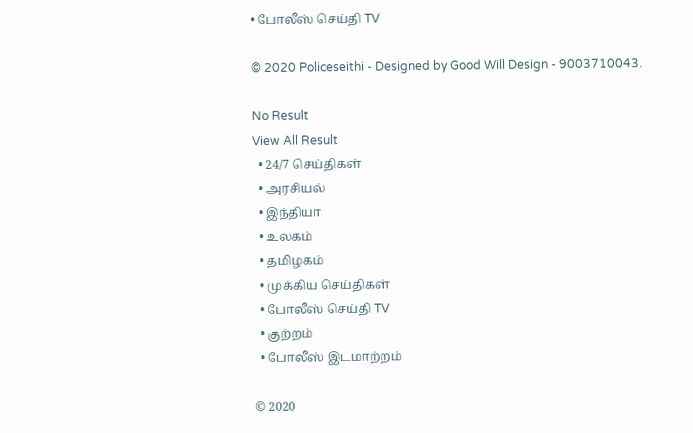• போலீஸ் செய்தி TV

© 2020 Policeseithi - Designed by Good Will Design - 9003710043.

No Result
View All Result
  • 24/7 செய்திகள்
  • அரசியல்
  • இந்தியா
  • உலகம்
  • தமிழகம்
  • முக்கிய செய்திகள்
  • போலீஸ் செய்தி TV
  • குற்றம்
  • போலீஸ் இடமாற்றம்

© 2020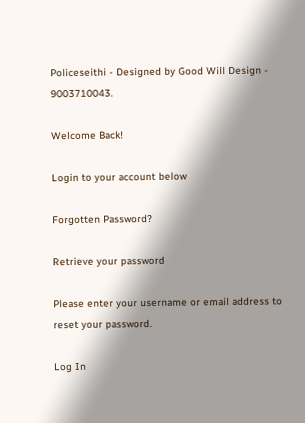Policeseithi - Designed by Good Will Design - 9003710043.

Welcome Back!

Login to your account below

Forgotten Password?

Retrieve your password

Please enter your username or email address to reset your password.

Log In